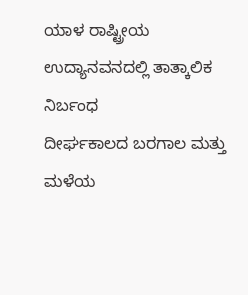ಯಾಳ ರಾಷ್ಟ್ರೀಯ ಉದ್ಯಾನವನದಲ್ಲಿ ತಾತ್ಕಾಲಿಕ ನಿರ್ಬಂಧ
ದೀರ್ಘಕಾಲದ ಬರಗಾಲ ಮತ್ತು ಮಳೆಯ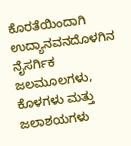ಕೊರತೆಯಿಂದಾಗಿ ಉದ್ಯಾನವನದೊಳಗಿನ ನೈಸರ್ಗಿಕ ಜಲಮೂಲಗಳು, ಕೊಳಗಳು ಮತ್ತು ಜಲಾಶಯಗಳು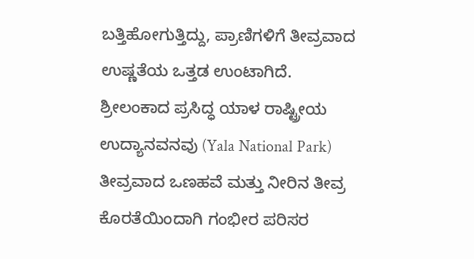ಬತ್ತಿಹೋಗುತ್ತಿದ್ದು, ಪ್ರಾಣಿಗಳಿಗೆ ತೀವ್ರವಾದ ಉಷ್ಣತೆಯ ಒತ್ತಡ ಉಂಟಾಗಿದೆ.
ಶ್ರೀಲಂಕಾದ ಪ್ರಸಿದ್ಧ ಯಾಳ ರಾಷ್ಟ್ರೀಯ ಉದ್ಯಾನವನವು (Yala National Park) ತೀವ್ರವಾದ ಒಣಹವೆ ಮತ್ತು ನೀರಿನ ತೀವ್ರ ಕೊರತೆಯಿಂದಾಗಿ ಗಂಭೀರ ಪರಿಸರ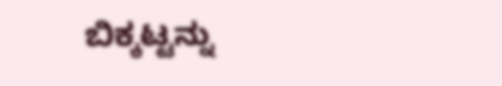ಬಿಕ್ಕಟ್ಟನ್ನು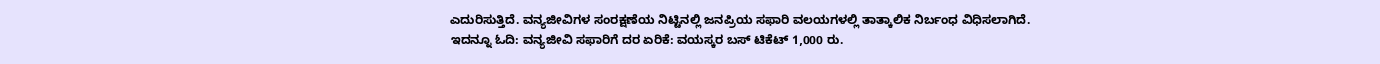ಎದುರಿಸುತ್ತಿದೆ. ವನ್ಯಜೀವಿಗಳ ಸಂರಕ್ಷಣೆಯ ನಿಟ್ಟಿನಲ್ಲಿ ಜನಪ್ರಿಯ ಸಫಾರಿ ವಲಯಗಳಲ್ಲಿ ತಾತ್ಕಾಲಿಕ ನಿರ್ಬಂಧ ವಿಧಿಸಲಾಗಿದೆ.
ಇದನ್ನೂ ಓದಿ: ವನ್ಯಜೀವಿ ಸಫಾರಿಗೆ ದರ ಏರಿಕೆ: ವಯಸ್ಕರ ಬಸ್ ಟಿಕೆಟ್ 1,000 ರು.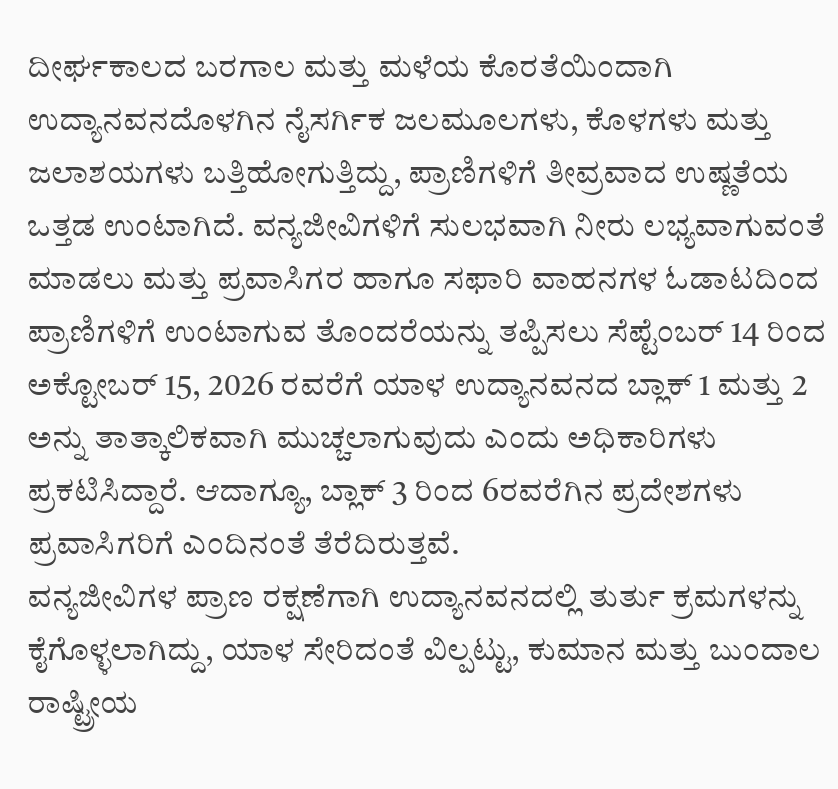ದೀರ್ಘಕಾಲದ ಬರಗಾಲ ಮತ್ತು ಮಳೆಯ ಕೊರತೆಯಿಂದಾಗಿ ಉದ್ಯಾನವನದೊಳಗಿನ ನೈಸರ್ಗಿಕ ಜಲಮೂಲಗಳು, ಕೊಳಗಳು ಮತ್ತು ಜಲಾಶಯಗಳು ಬತ್ತಿಹೋಗುತ್ತಿದ್ದು, ಪ್ರಾಣಿಗಳಿಗೆ ತೀವ್ರವಾದ ಉಷ್ಣತೆಯ ಒತ್ತಡ ಉಂಟಾಗಿದೆ. ವನ್ಯಜೀವಿಗಳಿಗೆ ಸುಲಭವಾಗಿ ನೀರು ಲಭ್ಯವಾಗುವಂತೆ ಮಾಡಲು ಮತ್ತು ಪ್ರವಾಸಿಗರ ಹಾಗೂ ಸಫಾರಿ ವಾಹನಗಳ ಓಡಾಟದಿಂದ ಪ್ರಾಣಿಗಳಿಗೆ ಉಂಟಾಗುವ ತೊಂದರೆಯನ್ನು ತಪ್ಪಿಸಲು ಸೆಪ್ಟೆಂಬರ್ 14 ರಿಂದ ಅಕ್ಟೋಬರ್ 15, 2026 ರವರೆಗೆ ಯಾಳ ಉದ್ಯಾನವನದ ಬ್ಲಾಕ್ 1 ಮತ್ತು 2 ಅನ್ನು ತಾತ್ಕಾಲಿಕವಾಗಿ ಮುಚ್ಚಲಾಗುವುದು ಎಂದು ಅಧಿಕಾರಿಗಳು ಪ್ರಕಟಿಸಿದ್ದಾರೆ. ಆದಾಗ್ಯೂ, ಬ್ಲಾಕ್ 3 ರಿಂದ 6ರವರೆಗಿನ ಪ್ರದೇಶಗಳು ಪ್ರವಾಸಿಗರಿಗೆ ಎಂದಿನಂತೆ ತೆರೆದಿರುತ್ತವೆ.
ವನ್ಯಜೀವಿಗಳ ಪ್ರಾಣ ರಕ್ಷಣೆಗಾಗಿ ಉದ್ಯಾನವನದಲ್ಲಿ ತುರ್ತು ಕ್ರಮಗಳನ್ನು ಕೈಗೊಳ್ಳಲಾಗಿದ್ದು, ಯಾಳ ಸೇರಿದಂತೆ ವಿಲ್ಪಟ್ಟು, ಕುಮಾನ ಮತ್ತು ಬುಂದಾಲ ರಾಷ್ಟ್ರೀಯ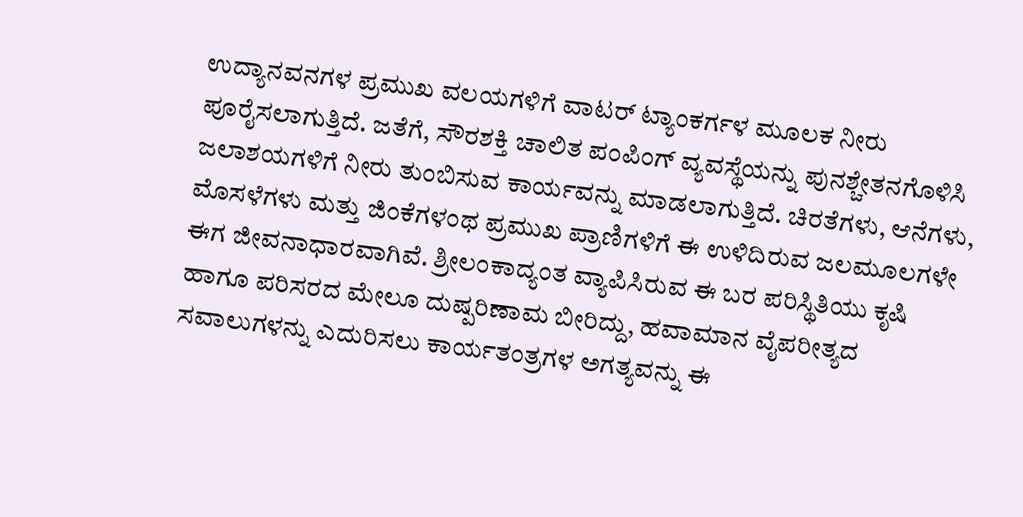ಉದ್ಯಾನವನಗಳ ಪ್ರಮುಖ ವಲಯಗಳಿಗೆ ವಾಟರ್ ಟ್ಯಾಂಕರ್ಗಳ ಮೂಲಕ ನೀರು ಪೂರೈಸಲಾಗುತ್ತಿದೆ. ಜತೆಗೆ, ಸೌರಶಕ್ತಿ ಚಾಲಿತ ಪಂಪಿಂಗ್ ವ್ಯವಸ್ಥೆಯನ್ನು ಪುನಶ್ಚೇತನಗೊಳಿಸಿ ಜಲಾಶಯಗಳಿಗೆ ನೀರು ತುಂಬಿಸುವ ಕಾರ್ಯವನ್ನು ಮಾಡಲಾಗುತ್ತಿದೆ. ಚಿರತೆಗಳು, ಆನೆಗಳು, ಮೊಸಳೆಗಳು ಮತ್ತು ಜಿಂಕೆಗಳಂಥ ಪ್ರಮುಖ ಪ್ರಾಣಿಗಳಿಗೆ ಈ ಉಳಿದಿರುವ ಜಲಮೂಲಗಳೇ ಈಗ ಜೀವನಾಧಾರವಾಗಿವೆ. ಶ್ರೀಲಂಕಾದ್ಯಂತ ವ್ಯಾಪಿಸಿರುವ ಈ ಬರ ಪರಿಸ್ಥಿತಿಯು ಕೃಷಿ ಹಾಗೂ ಪರಿಸರದ ಮೇಲೂ ದುಷ್ಪರಿಣಾಮ ಬೀರಿದ್ದು, ಹವಾಮಾನ ವೈಪರೀತ್ಯದ ಸವಾಲುಗಳನ್ನು ಎದುರಿಸಲು ಕಾರ್ಯತಂತ್ರಗಳ ಅಗತ್ಯವನ್ನು ಈ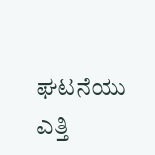ಘಟನೆಯು ಎತ್ತಿ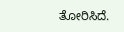ತೋರಿಸಿದೆ.